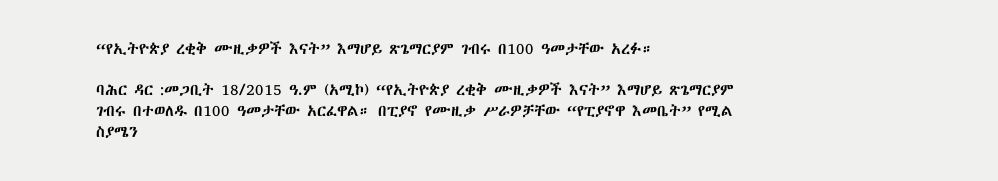“የኢትዮጵያ ረቂቅ ሙዚቃዎች እናት” እማሆይ ጽጌማርያም ገብሩ በ100 ዓመታቸው አረፉ።

ባሕር ዳር :መጋቢት 18/2015 ዓ.ም (አሚኮ) “የኢትዮጵያ ረቂቅ ሙዚቃዎች እናት” እማሆይ ጽጌማርያም ገብሩ በተወለዱ በ100 ዓመታቸው አርፈዋል። በፒያኖ የሙዚቃ ሥራዎቻቸው “የፒያኖዋ እመቤት” የሚል ስያሜን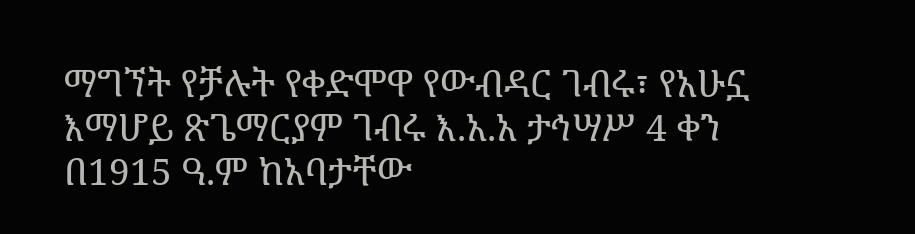ማግኘት የቻሉት የቀድሞዋ የውብዳር ገብሩ፣ የአሁኗ እማሆይ ጽጌማርያም ገብሩ እ.አ.አ ታኅሣሥ 4 ቀን በ1915 ዓ.ም ከአባታቸው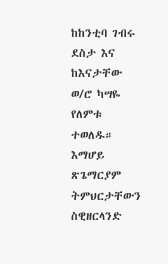ከከንቲባ ገብሩ ደስታ እና ከእናታቸው ወ/ሮ ካሣዬ የለምቱ ተወለዱ። እማሆይ ጽጌማርያም ትምህርታቸውን ስዊዘርላንድ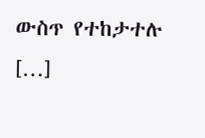ውስጥ የተከታተሉ […]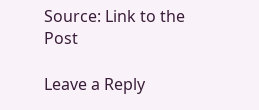Source: Link to the Post

Leave a Reply